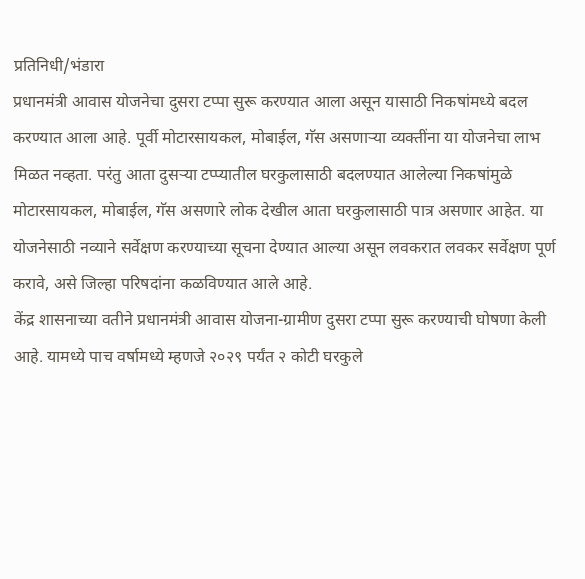प्रतिनिधी/भंडारा
प्रधानमंत्री आवास योजनेचा दुसरा टप्पा सुरू करण्यात आला असून यासाठी निकषांमध्ये बदल करण्यात आला आहे. पूर्वी मोटारसायकल, मोबाईल, गॅस असणाऱ्या व्यक्तींना या योजनेचा लाभ मिळत नव्हता. परंतु आता दुसऱ्या टप्प्यातील घरकुलासाठी बदलण्यात आलेल्या निकषांमुळे मोटारसायकल, मोबाईल, गॅस असणारे लोक देखील आता घरकुलासाठी पात्र असणार आहेत. या योजनेसाठी नव्याने सर्वेक्षण करण्याच्या सूचना देण्यात आल्या असून लवकरात लवकर सर्वेक्षण पूर्ण करावे, असे जिल्हा परिषदांना कळविण्यात आले आहे.
केंद्र शासनाच्या वतीने प्रधानमंत्री आवास योजना-ग्रामीण दुसरा टप्पा सुरू करण्याची घोषणा केली आहे. यामध्ये पाच वर्षामध्ये म्हणजे २०२९ पर्यंत २ कोटी घरकुले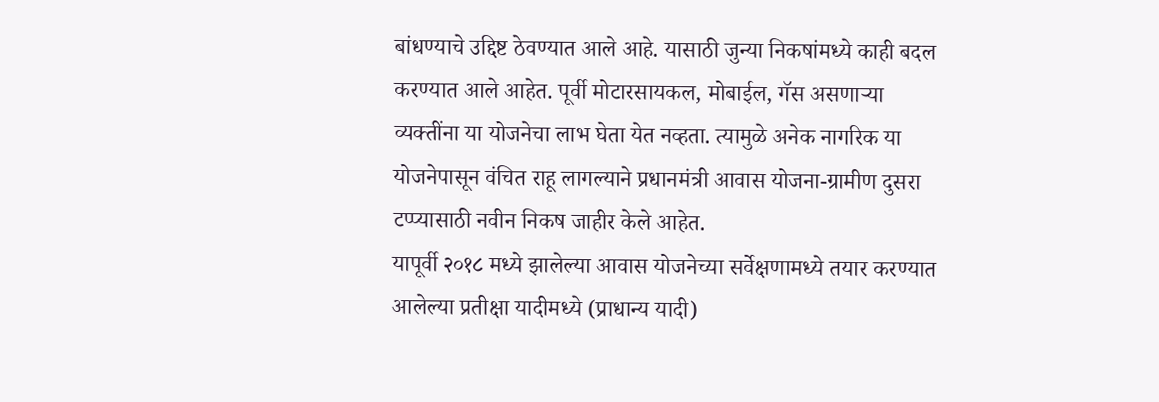बांधण्याचे उद्दिष्ट ठेवण्यात आले आहे. यासाठी जुन्या निकषांमध्ये काही बदल करण्यात आले आहेत. पूर्वी मोटारसायकल, मोबाईल, गॅस असणाऱ्या व्यक्तींना या योजनेचा लाभ घेता येत नव्हता. त्यामुळे अनेक नागरिक या योजनेपासून वंचित राहू लागल्याने प्रधानमंत्री आवास योजना-ग्रामीण दुसरा टप्प्यासाठी नवीन निकष जाहीर केले आहेत.
यापूर्वी २०१८ मध्ये झालेल्या आवास योजनेच्या सर्वेक्षणामध्ये तयार करण्यात आलेल्या प्रतीक्षा यादीमध्ये (प्राधान्य यादी)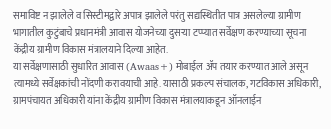समाविष्ट न झालेले व सिस्टीमद्वारे अपात्र झालेले परंतु सद्यस्थितीत पात्र असलेल्या ग्रामीण भागातील कुटुंबाचे प्रधानमंत्री आवास योजनेच्या दुसऱ्या टप्प्यात सर्वेक्षण करण्याच्या सूचना केंद्रीय ग्रामीण विकास मंत्रालयाने दिल्या आहेत.
या सर्वेक्षणासाठी सुधारित आवास (Awaas+) मोबाईल ॲप तयार करण्यात आले असून त्यामध्ये सर्वेक्षकांची नोंदणी करावयाची आहे. यासाठी प्रकल्प संचालक, गटविकास अधिकारी, ग्रामपंचायत अधिकारी यांना केंद्रीय ग्रामीण विकास मंत्रालयाकडून ऑनलाईन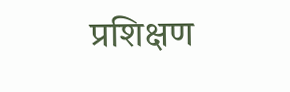प्रशिक्षण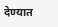देण्यात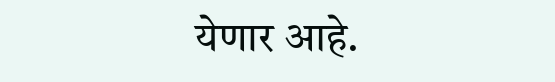येणार आहे.